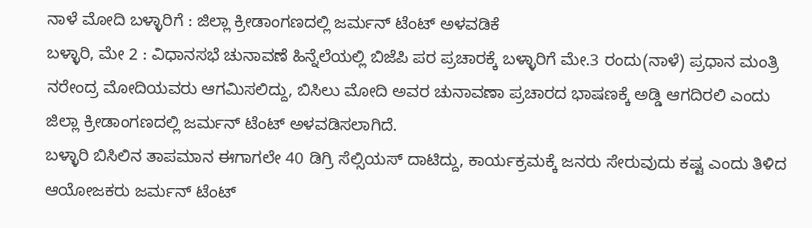ನಾಳೆ ಮೋದಿ ಬಳ್ಳಾರಿಗೆ : ಜಿಲ್ಲಾ ಕ್ರೀಡಾಂಗಣದಲ್ಲಿ ಜರ್ಮನ್ ಟೆಂಟ್ ಅಳವಡಿಕೆ
ಬಳ್ಳಾರಿ, ಮೇ 2 : ವಿಧಾನಸಭೆ ಚುನಾವಣೆ ಹಿನ್ನೆಲೆಯಲ್ಲಿ ಬಿಜೆಪಿ ಪರ ಪ್ರಚಾರಕ್ಕೆ ಬಳ್ಳಾರಿಗೆ ಮೇ.3 ರಂದು(ನಾಳೆ) ಪ್ರಧಾನ ಮಂತ್ರಿ ನರೇಂದ್ರ ಮೋದಿಯವರು ಆಗಮಿಸಲಿದ್ದು, ಬಿಸಿಲು ಮೋದಿ ಅವರ ಚುನಾವಣಾ ಪ್ರಚಾರದ ಭಾಷಣಕ್ಕೆ ಅಡ್ಡಿ ಆಗದಿರಲಿ ಎಂದು ಜಿಲ್ಲಾ ಕ್ರೀಡಾಂಗಣದಲ್ಲಿ ಜರ್ಮನ್ ಟೆಂಟ್ ಅಳವಡಿಸಲಾಗಿದೆ.
ಬಳ್ಳಾರಿ ಬಿಸಿಲಿನ ತಾಪಮಾನ ಈಗಾಗಲೇ 40 ಡಿಗ್ರಿ ಸೆಲ್ಸಿಯಸ್ ದಾಟಿದ್ದು, ಕಾರ್ಯಕ್ರಮಕ್ಕೆ ಜನರು ಸೇರುವುದು ಕಷ್ಟ ಎಂದು ತಿಳಿದ ಆಯೋಜಕರು ಜರ್ಮನ್ ಟೆಂಟ್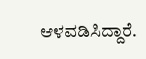ಆಳವಡಿಸಿದ್ದಾರೆ.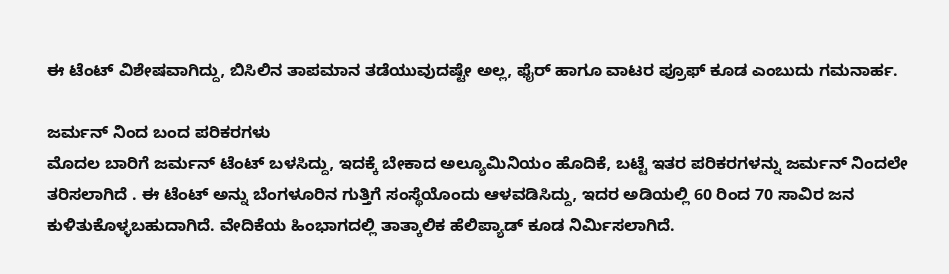ಈ ಟೆಂಟ್ ವಿಶೇಷವಾಗಿದ್ದು, ಬಿಸಿಲಿನ ತಾಪಮಾನ ತಡೆಯುವುದಷ್ಟೇ ಅಲ್ಲ, ಫೈರ್ ಹಾಗೂ ವಾಟರ ಪ್ರೂಫ್ ಕೂಡ ಎಂಬುದು ಗಮನಾರ್ಹ.

ಜರ್ಮನ್ ನಿಂದ ಬಂದ ಪರಿಕರಗಳು
ಮೊದಲ ಬಾರಿಗೆ ಜರ್ಮನ್ ಟೆಂಟ್ ಬಳಸಿದ್ದು, ಇದಕ್ಕೆ ಬೇಕಾದ ಅಲ್ಯೂಮಿನಿಯಂ ಹೊದಿಕೆ, ಬಟ್ಟೆ ಇತರ ಪರಿಕರಗಳನ್ನು ಜರ್ಮನ್ ನಿಂದಲೇ ತರಿಸಲಾಗಿದೆ . ಈ ಟೆಂಟ್ ಅನ್ನು ಬೆಂಗಳೂರಿನ ಗುತ್ತಿಗೆ ಸಂಸ್ಥೆಯೊಂದು ಆಳವಡಿಸಿದ್ದು, ಇದರ ಅಡಿಯಲ್ಲಿ 60 ರಿಂದ 70 ಸಾವಿರ ಜನ ಕುಳಿತುಕೊಳ್ಳಬಹುದಾಗಿದೆ. ವೇದಿಕೆಯ ಹಿಂಭಾಗದಲ್ಲಿ ತಾತ್ಕಾಲಿಕ ಹೆಲಿಪ್ಯಾಡ್ ಕೂಡ ನಿರ್ಮಿಸಲಾಗಿದೆ.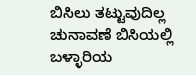ಬಿಸಿಲು ತಟ್ಟುವುದಿಲ್ಲ
ಚುನಾವಣೆ ಬಿಸಿಯಲ್ಲಿ ಬಳ್ಳಾರಿಯ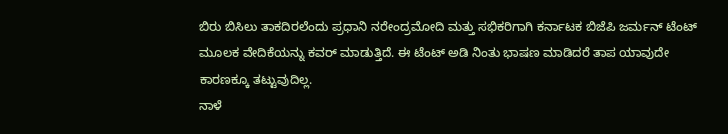ಬಿರು ಬಿಸಿಲು ತಾಕದಿರಲೆಂದು ಪ್ರಧಾನಿ ನರೇಂದ್ರಮೋದಿ ಮತ್ತು ಸಭಿಕರಿಗಾಗಿ ಕರ್ನಾಟಕ ಬಿಜೆಪಿ ಜರ್ಮನ್ ಟೆಂಟ್ ಮೂಲಕ ವೇದಿಕೆಯನ್ನು ಕವರ್ ಮಾಡುತ್ತಿದೆ. ಈ ಟೆಂಟ್ ಅಡಿ ನಿಂತು ಭಾಷಣ ಮಾಡಿದರೆ ತಾಪ ಯಾವುದೇ ಕಾರಣಕ್ಕೂ ತಟ್ಟುವುದಿಲ್ಲ.
ನಾಳೆ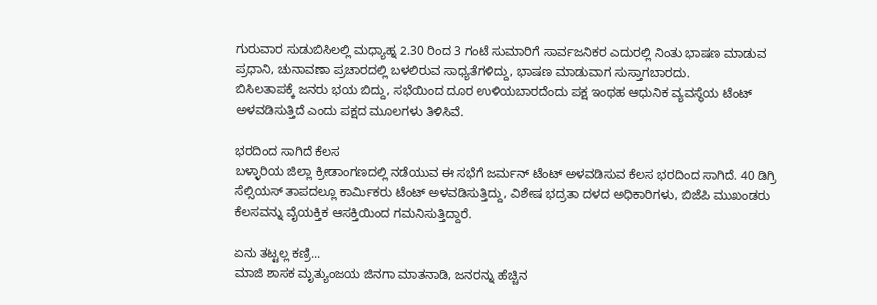ಗುರುವಾರ ಸುಡುಬಿಸಿಲಲ್ಲಿ ಮಧ್ಯಾಹ್ನ 2.30 ರಿಂದ 3 ಗಂಟೆ ಸುಮಾರಿಗೆ ಸಾರ್ವಜನಿಕರ ಎದುರಲ್ಲಿ ನಿಂತು ಭಾಷಣ ಮಾಡುವ ಪ್ರಧಾನಿ, ಚುನಾವಣಾ ಪ್ರಚಾರದಲ್ಲಿ ಬಳಲಿರುವ ಸಾಧ್ಯತೆಗಳಿದ್ದು, ಭಾಷಣ ಮಾಡುವಾಗ ಸುಸ್ತಾಗಬಾರದು.
ಬಿಸಿಲತಾಪಕ್ಕೆ ಜನರು ಭಯ ಬಿದ್ದು, ಸಭೆಯಿಂದ ದೂರ ಉಳಿಯಬಾರದೆಂದು ಪಕ್ಷ ಇಂಥಹ ಆಧುನಿಕ ವ್ಯವಸ್ಥೆಯ ಟೆಂಟ್ ಅಳವಡಿಸುತ್ತಿದೆ ಎಂದು ಪಕ್ಷದ ಮೂಲಗಳು ತಿಳಿಸಿವೆ.

ಭರದಿಂದ ಸಾಗಿದೆ ಕೆಲಸ
ಬಳ್ಳಾರಿಯ ಜಿಲ್ಲಾ ಕ್ರೀಡಾಂಗಣದಲ್ಲಿ ನಡೆಯುವ ಈ ಸಭೆಗೆ ಜರ್ಮನ್ ಟೆಂಟ್ ಅಳವಡಿಸುವ ಕೆಲಸ ಭರದಿಂದ ಸಾಗಿದೆ. 40 ಡಿಗ್ರಿ ಸೆಲ್ಸಿಯಸ್ ತಾಪದಲ್ಲೂ ಕಾರ್ಮಿಕರು ಟೆಂಟ್ ಅಳವಡಿಸುತ್ತಿದ್ದು, ವಿಶೇಷ ಭದ್ರತಾ ದಳದ ಅಧಿಕಾರಿಗಳು, ಬಿಜೆಪಿ ಮುಖಂಡರು ಕೆಲಸವನ್ನು ವೈಯಕ್ತಿಕ ಆಸಕ್ತಿಯಿಂದ ಗಮನಿಸುತ್ತಿದ್ದಾರೆ.

ಏನು ತಟ್ಟಲ್ಲ ಕಣ್ರಿ...
ಮಾಜಿ ಶಾಸಕ ಮೃತ್ಯುಂಜಯ ಜಿನಗಾ ಮಾತನಾಡಿ, ಜನರನ್ನು ಹೆಚ್ಚಿನ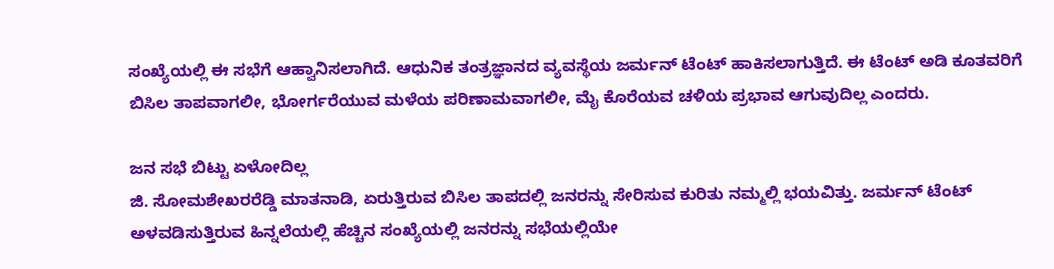ಸಂಖ್ಯೆಯಲ್ಲಿ ಈ ಸಭೆಗೆ ಆಹ್ವಾನಿಸಲಾಗಿದೆ. ಆಧುನಿಕ ತಂತ್ರಜ್ಞಾನದ ವ್ಯವಸ್ಥೆಯ ಜರ್ಮನ್ ಟೆಂಟ್ ಹಾಕಿಸಲಾಗುತ್ತಿದೆ. ಈ ಟೆಂಟ್ ಅಡಿ ಕೂತವರಿಗೆ ಬಿಸಿಲ ತಾಪವಾಗಲೀ, ಭೋರ್ಗರೆಯುವ ಮಳೆಯ ಪರಿಣಾಮವಾಗಲೀ, ಮೈ ಕೊರೆಯವ ಚಳಿಯ ಪ್ರಭಾವ ಆಗುವುದಿಲ್ಲ ಎಂದರು.

ಜನ ಸಭೆ ಬಿಟ್ಟು ಏಳೋದಿಲ್ಲ
ಜಿ. ಸೋಮಶೇಖರರೆಡ್ಡಿ ಮಾತನಾಡಿ, ಏರುತ್ತಿರುವ ಬಿಸಿಲ ತಾಪದಲ್ಲಿ ಜನರನ್ನು ಸೇರಿಸುವ ಕುರಿತು ನಮ್ಮಲ್ಲಿ ಭಯವಿತ್ತು. ಜರ್ಮನ್ ಟೆಂಟ್ ಅಳವಡಿಸುತ್ತಿರುವ ಹಿನ್ನಲೆಯಲ್ಲಿ ಹೆಚ್ಚಿನ ಸಂಖ್ಯೆಯಲ್ಲಿ ಜನರನ್ನು ಸಭೆಯಲ್ಲಿಯೇ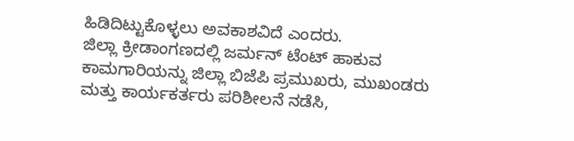ಹಿಡಿದಿಟ್ಟುಕೊಳ್ಳಲು ಅವಕಾಶವಿದೆ ಎಂದರು.
ಜಿಲ್ಲಾ ಕ್ರೀಡಾಂಗಣದಲ್ಲಿ ಜರ್ಮನ್ ಟೆಂಟ್ ಹಾಕುವ ಕಾಮಗಾರಿಯನ್ನು ಜಿಲ್ಲಾ ಬಿಜೆಪಿ ಪ್ರಮುಖರು, ಮುಖಂಡರು ಮತ್ತು ಕಾರ್ಯಕರ್ತರು ಪರಿಶೀಲನೆ ನಡೆಸಿ,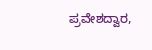ಪ್ರವೇಶದ್ವಾರ,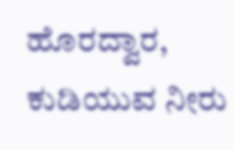ಹೊರದ್ವಾರ, ಕುಡಿಯುವ ನೀರು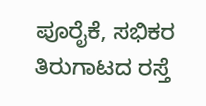ಪೂರೈಕೆ, ಸಭಿಕರ ತಿರುಗಾಟದ ರಸ್ತೆ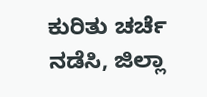ಕುರಿತು ಚರ್ಚೆ ನಡೆಸಿ, ಜಿಲ್ಲಾ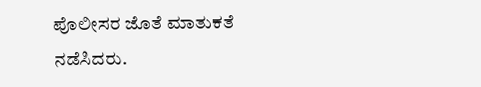ಪೊಲೀಸರ ಜೊತೆ ಮಾತುಕತೆ ನಡೆಸಿದರು.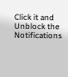Click it and Unblock the Notifications